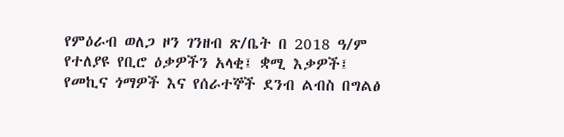የምዕራብ ወለጋ ዞን ገንዘብ ጽ/ቤት በ 2018 ዓ/ም የተለያዩ የቢሮ ዕቃዎችን አላቂ፤ ቋሚ እቃዎች፤ የመኪና ጎማዎች እና የሰራተኞች ደንብ ልብስ በግልፅ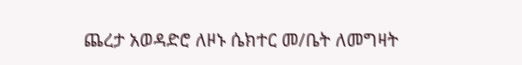ጨረታ አወዳድሮ ለዞኑ ሴክተር መ/ቤት ለመግዛት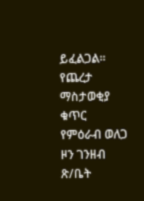ይፈልጋል፡፡
የጨረታ ማስታወቂያ ቁጥር
የምዕራብ ወለጋ ዞን ገንዘብ ጽ/ቤት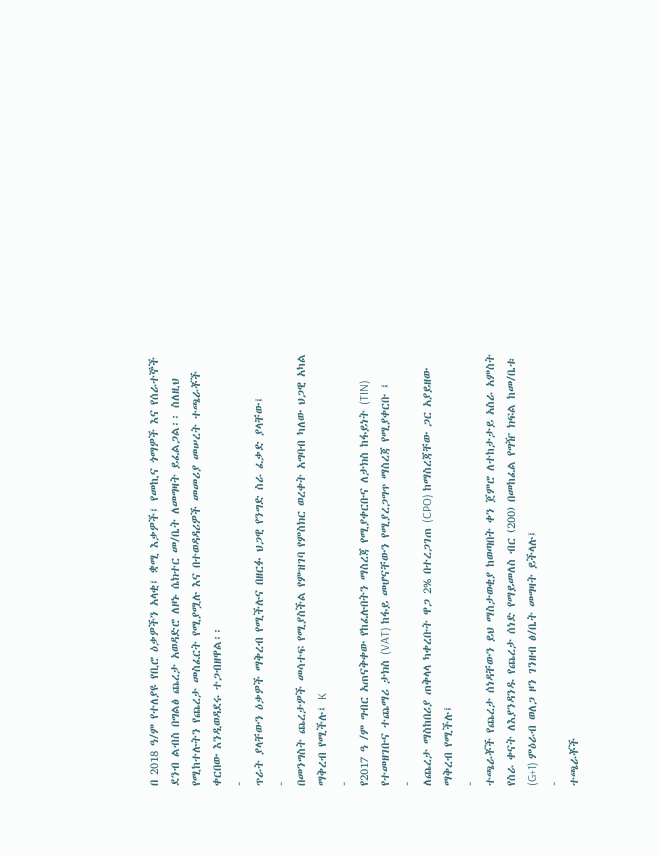በ 2018 ዓ/ም የተለያዩ የቢሮ ዕቃዎችን አላቂ፤ ቋሚ እቃዎች፤ የመኪና ጎማዎች እና የሰራተኞች ደንብ ልብስ በግልፅ ጨረታ አወዳድሮ ለዞኑ ሴክተር መ/ቤት ለመግዛት ይፈልጋል፡፡ ስለዚህ የሚከተሉትን የጨረታ መስፈርት የሚያሟሉ እና በተወዳዳሪዎች መመሪያ መሠረት ተጫራቾች ቀርበው እንዲወዳደሩ ተጋብዘዋል፡፡
-
ጥራት ያላቸውን ዕቃዎች ማቅረብ የሚችሉና በዘርፉ ህጋዊ የንግድ ስራ ፈቃድ ያላቸው፤
-
በመንግስት ጨረታዎች መሳተፍ የሚያስችል የምዝገባ የምስክር ወረቀት አግባብ ካለው ህጋዊ አካል ማቅረብ የሚችሉ፤ K
-
የ2017 ዓ /ም ግብር አጠናቅቀው የከፈሉበትን ማስረጃ የሚያቀርቡና ለታክስ ከፋይነት (TIN) የተመዘገቡና ተጨማሪ ታክስ (VAT) ከፋይ መሆናቸውን የሚያረጋግጥ ማስረጃ የሚያቀርቡ ፤
-
ለጨረታ ማስከበሪያ ጠቅላላ ካቀረቡት ዋጋ 2% በተረጋገጠ (CPO) ከማስረጃቸው ጋር አያይዘው ማቅረብ የሚችሉ፤
-
ተጫራቾች የጨረታ ሰነዳቸውን ይህ ማስታወቂያ ከወጣበት ቀን ጀምሮ ለተከታታይ አስራ አምስት የስራ ቀናት ለእያንዳንዱ የጨረታ ሰነድ የማይመለስ ብር (200) በመከፈል የግዥ ክፍል ከመ/ቤቱ (G+1) ምዕራብ ወለጋ ዞን ገንዘብ ፅ/ቤት መግዛት ይችላሉ፤
-
ተጫራቾች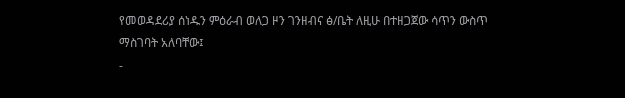የመወዳደሪያ ሰነዱን ምዕራብ ወለጋ ዞን ገንዘብና ፅ/ቤት ለዚሁ በተዘጋጀው ሳጥን ውስጥ ማስገባት አለባቸው፤
-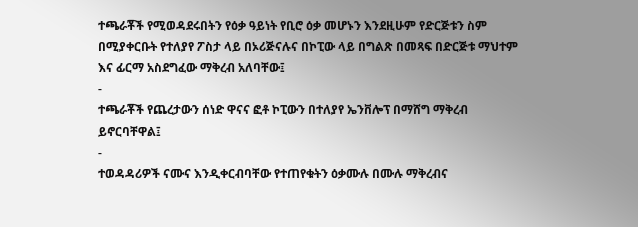ተጫራቾች የሚወዳደሩበትን የዕቃ ዓይነት የቢሮ ዕቃ መሆኑን እንደዚሁም የድርጅቱን ስም በሚያቀርቡት የተለያየ ፖስታ ላይ በኦሪጅናሉና በኮፒው ላይ በግልጽ በመጻፍ በድርጅቱ ማህተም እና ፊርማ አስደግፈው ማቅረብ አለባቸው፤
-
ተጫራቾች የጨረታውን ሰነድ ዋናና ፎቶ ኮፒውን በተለያየ ኤንቨሎፕ በማሸግ ማቅረብ ይኖርባቸዋል፤
-
ተወዳዳሪዎች ናሙና እንዲቀርብባቸው የተጠየቁትን ዕቃሙሉ በሙሉ ማቅረብና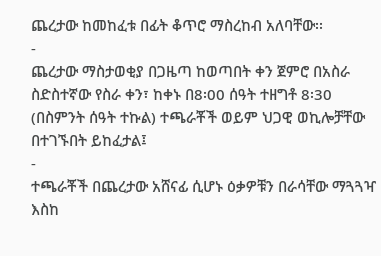ጨረታው ከመከፈቱ በፊት ቆጥሮ ማስረከብ አለባቸው፡፡
-
ጨረታው ማስታወቂያ በጋዜጣ ከወጣበት ቀን ጀምሮ በአስራ ስድስተኛው የስራ ቀን፣ ከቀኑ በ8፡00 ሰዓት ተዘግቶ 8፡30 (በስምንት ሰዓት ተኩል) ተጫራቾች ወይም ህጋዊ ወኪሎቻቸው በተገኙበት ይከፈታል፤
-
ተጫራቾች በጨረታው አሸናፊ ሲሆኑ ዕቃዎቹን በራሳቸው ማጓጓዣ እስከ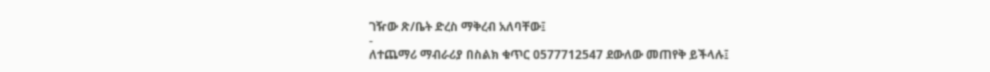ገዥው ጽ/ቤት ድረስ ማቅረብ አለባቸው፤
-
ለተጨማሪ ማብራሪያ በስልክ ቁጥር 0577712547 ደውለው መጠየቅ ይችላሉ፤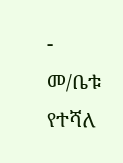-
መ/ቤቱ የተሻለ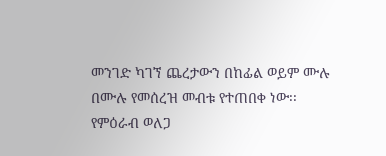መንገድ ካገኘ ጨረታውን በከፊል ወይም ሙሉ በሙሉ የመሰረዝ መብቱ የተጠበቀ ነው፡፡
የምዕራብ ወለጋ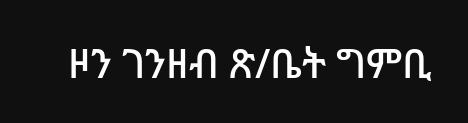ዞን ገንዘብ ጽ/ቤት ግምቢ